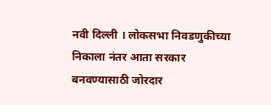नवी दिल्ली । लोकसभा निवडणुकीच्या निकाला नंतर आता सरकार बनवण्यासाठी जोरदार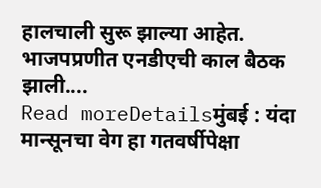हालचाली सुरू झाल्या आहेत. भाजपप्रणीत एनडीएची काल बैठक झाली....
Read moreDetailsमुंबई : यंदा मान्सूनचा वेग हा गतवर्षीपेक्षा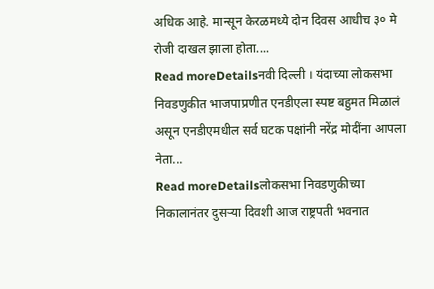अधिक आहे. मान्सून केरळमध्ये दोन दिवस आधीच ३० मे रोजी दाखल झाला होता....
Read moreDetailsनवी दिल्ली । यंदाच्या लोकसभा निवडणुकीत भाजपाप्रणीत एनडीएला स्पष्ट बहुमत मिळालं असून एनडीएमधील सर्व घटक पक्षांनी नरेंद्र मोदींना आपला नेता...
Read moreDetailsलोकसभा निवडणुकीच्या निकालानंतर दुसऱ्या दिवशी आज राष्ट्रपती भवनात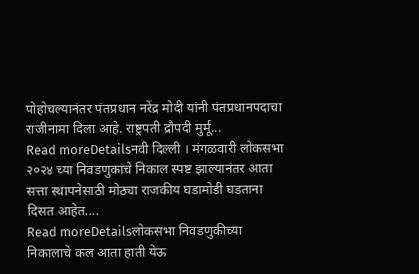पोहोचल्यानंतर पंतप्रधान नरेंद्र मोदी यांनी पंतप्रधानपदाचा राजीनामा दिला आहे. राष्ट्रपती द्रौपदी मुर्मू...
Read moreDetailsनवी दिल्ली । मंगळवारी लोकसभा २०२४ च्या निवडणुकांचे निकाल स्पष्ट झाल्यानंतर आता सत्ता स्थापनेसाठी मोठ्या राजकीय घडामोडी घडताना दिसत आहेत....
Read moreDetailsलोकसभा निवडणुकीच्या निकालाचे कल आता हाती येऊ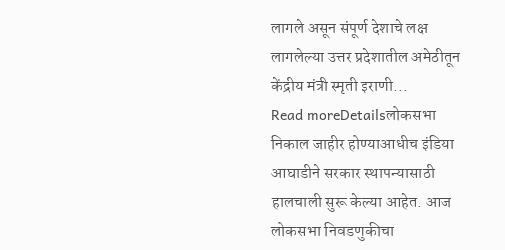लागले असून संपूर्ण देशाचे लक्ष लागलेल्या उत्तर प्रदेशातील अमेठीतून केंद्रीय मंत्री स्मृती इराणी...
Read moreDetailsलोकसभा निकाल जाहीर होण्याआधीच इंडिया आघाडीने सरकार स्थापन्यासाठी हालचाली सुरू केल्या आहेत. आज लोकसभा निवडणुकीचा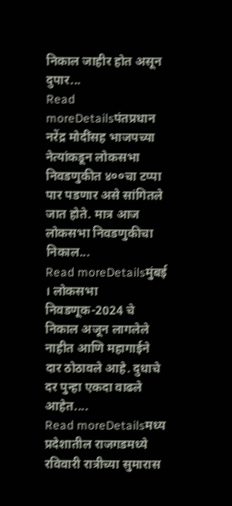निकाल जाहीर होत असून दुपार...
Read moreDetailsपंतप्रधान नरेंद्र मोदींसह भाजपच्या नेत्यांकडून लोकसभा निवडणुकीत ४००चा टप्पा पार पडणार असे सांगितले जात होते. मात्र आज लोकसभा निवडणुकीचा निकाल...
Read moreDetailsमुंबई । लोकसभा निवडणूक-2024 चे निकाल अजून लागलेले नाहीत आणि महागाईने दार ठोठावले आहे. दुधाचे दर पुन्हा एकदा वाढले आहेत....
Read moreDetailsमध्य प्रदेशातील राजगडमध्ये रविवारी रात्रीच्या सुमारास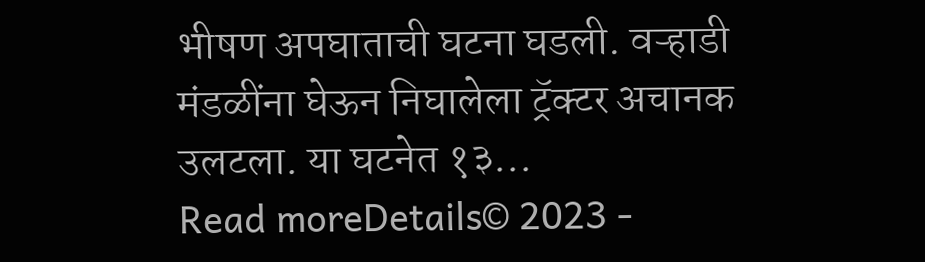भीषण अपघाताची घटना घडली. वऱ्हाडी मंडळींना घेऊन निघालेला ट्रॅक्टर अचानक उलटला. या घटनेत १३...
Read moreDetails© 2023 -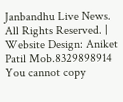Janbandhu Live News. All Rights Reserved. | Website Design: Aniket Patil Mob.8329898914
You cannot copy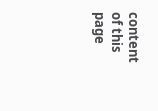content of this page